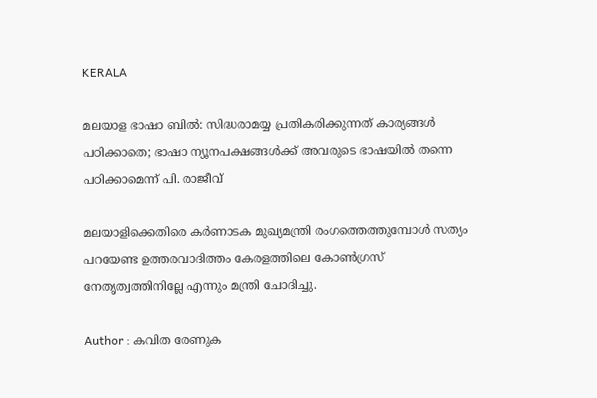KERALA

മലയാള ഭാഷാ ബില്‍: സിദ്ധരാമയ്യ പ്രതികരിക്കുന്നത് കാര്യങ്ങള്‍ പഠിക്കാതെ; ഭാഷാ ന്യൂനപക്ഷങ്ങള്‍ക്ക് അവരുടെ ഭാഷയില്‍ തന്നെ പഠിക്കാമെന്ന് പി. രാജീവ്

മലയാളിക്കെതിരെ കര്‍ണാടക മുഖ്യമന്ത്രി രംഗത്തെത്തുമ്പോള്‍ സത്യം പറയേണ്ട ഉത്തരവാദിത്തം കേരളത്തിലെ കോണ്‍ഗ്രസ് നേതൃത്വത്തിനില്ലേ എന്നും മന്ത്രി ചോദിച്ചു.

Author : കവിത രേണുക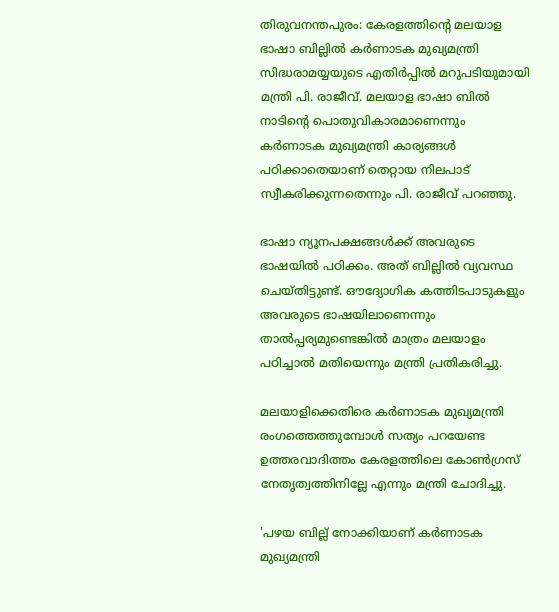തിരുവനന്തപുരം: കേരളത്തിന്റെ മലയാള ഭാഷാ ബില്ലില്‍ കര്‍ണാടക മുഖ്യമന്ത്രി സിദ്ധരാമയ്യയുടെ എതിര്‍പ്പില്‍ മറുപടിയുമായി മന്ത്രി പി. രാജീവ്. മലയാള ഭാഷാ ബില്‍ നാടിന്റെ പൊതുവികാരമാണെന്നും കര്‍ണാടക മുഖ്യമന്ത്രി കാര്യങ്ങള്‍ പഠിക്കാതെയാണ് തെറ്റായ നിലപാട് സ്വീകരിക്കുന്നതെന്നും പി. രാജീവ് പറഞ്ഞു.

ഭാഷാ ന്യൂനപക്ഷങ്ങള്‍ക്ക് അവരുടെ ഭാഷയില്‍ പഠിക്കം. അത് ബില്ലില്‍ വ്യവസ്ഥ ചെയ്തിട്ടുണ്ട്. ഔദ്യോഗിക കത്തിടപാടുകളും അവരുടെ ഭാഷയിലാണെന്നും താല്‍പ്പര്യമുണ്ടെങ്കില്‍ മാത്രം മലയാളം പഠിച്ചാല്‍ മതിയെന്നും മന്ത്രി പ്രതികരിച്ചു.

മലയാളിക്കെതിരെ കര്‍ണാടക മുഖ്യമന്ത്രി രംഗത്തെത്തുമ്പോള്‍ സത്യം പറയേണ്ട ഉത്തരവാദിത്തം കേരളത്തിലെ കോണ്‍ഗ്രസ് നേതൃത്വത്തിനില്ലേ എന്നും മന്ത്രി ചോദിച്ചു.

'പഴയ ബില്ല് നോക്കിയാണ് കര്‍ണാടക മുഖ്യമന്ത്രി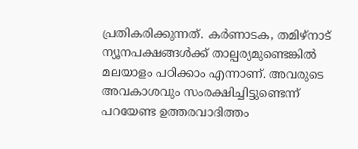പ്രതികരിക്കുന്നത്. കര്‍ണാടക, തമിഴ്‌നാട് ന്യൂനപക്ഷങ്ങള്‍ക്ക് താല്പര്യമുണ്ടെങ്കില്‍ മലയാളം പഠിക്കാം എന്നാണ്. അവരുടെ അവകാശവും സംരക്ഷിച്ചിട്ടുണ്ടെന്ന് പറയേണ്ട ഉത്തരവാദിത്തം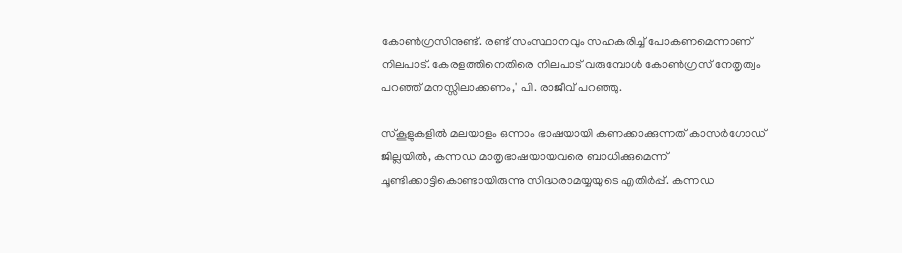കോണ്‍ഗ്രസിനുണ്ട്. രണ്ട് സംസ്ഥാനവും സഹകരിച്ച് പോകണമെന്നാണ് നിലപാട്. കേരളത്തിനെതിരെ നിലപാട് വരുമ്പോള്‍ കോണ്‍ഗ്രസ് നേതൃത്വം പറഞ്ഞ് മനസ്സിലാക്കണം,' പി. രാജീവ് പറഞ്ഞു.

സ്‌കൂളുകളില്‍ മലയാളം ഒന്നാം ഭാഷയായി കണക്കാക്കുന്നത് കാസര്‍ഗോഡ് ജില്ലയില്‍, കന്നഡ മാതൃഭാഷയായവരെ ബാധിക്കുമെന്ന് ചൂണ്ടിക്കാട്ടികൊണ്ടായിരുന്നു സിദ്ധരാമയ്യയുടെ എതിര്‍പ്പ്. കന്നഡ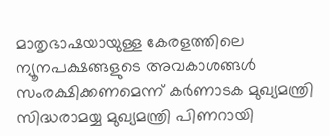മാതൃഭാഷയായുള്ള കേരളത്തിലെ ന്യൂനപക്ഷങ്ങളുടെ അവകാശങ്ങള്‍ സംരക്ഷിക്കണമെന്ന് കര്‍ണാടക മുഖ്യമന്ത്രി സിദ്ധരാമയ്യ മുഖ്യമന്ത്രി പിണറായി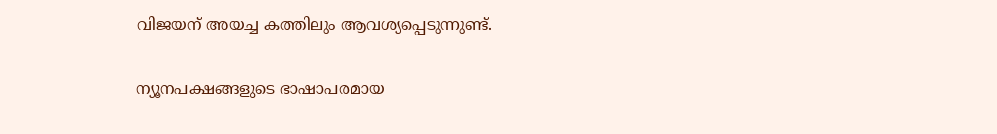വിജയന് അയച്ച കത്തിലും ആവശ്യപ്പെടുന്നുണ്ട്.

ന്യൂനപക്ഷങ്ങളുടെ ഭാഷാപരമായ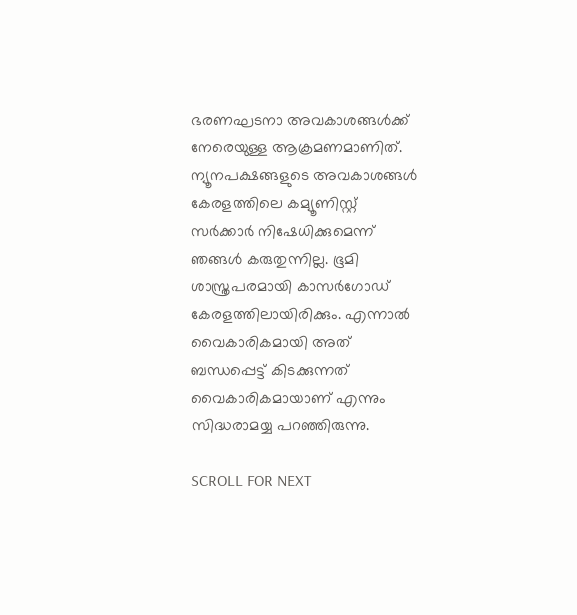ഭരണഘടനാ അവകാശങ്ങള്‍ക്ക് നേരെയുള്ള ആക്രമണമാണിത്. ന്യൂനപക്ഷങ്ങളുടെ അവകാശങ്ങള്‍ കേരളത്തിലെ കമ്യൂണിസ്റ്റ് സര്‍ക്കാര്‍ നിഷേധിക്കുമെന്ന് ഞങ്ങള്‍ കരുതുന്നില്ല. ഭൂമി ശാസ്ത്രപരമായി കാസര്‍ഗോഡ് കേരളത്തിലായിരിക്കും. എന്നാല്‍ വൈകാരികമായി അത് ബന്ധപ്പെട്ട് കിടക്കുന്നത് വൈകാരികമായാണ് എന്നും സിദ്ധരാമയ്യ പറഞ്ഞിരുന്നു.

SCROLL FOR NEXT